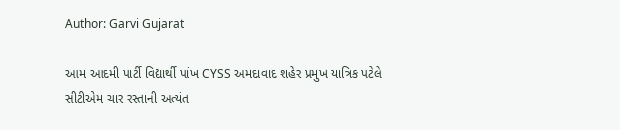Author: Garvi Gujarat

આમ આદમી પાર્ટી વિદ્યાર્થી પાંખ CYSS અમદાવાદ શહેર પ્રમુખ યાત્રિક પટેલે સીટીએમ ચાર રસ્તાની અત્યંત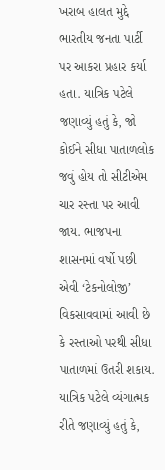ખરાબ હાલત મુદ્દે ભારતીય જનતા પાર્ટી પર આકરા પ્રહાર કર્યા હતા. યાત્રિક પટેલે જણાવ્યું હતું કે, જો કોઈને સીધા પાતાળલોક જવું હોય તો સીટીએમ ચાર રસ્તા પર આવી જાય. ભાજપના શાસનમાં વર્ષો પછી એવી ‘ટેકનોલોજી’ વિકસાવવામાં આવી છે કે રસ્તાઓ પરથી સીધા પાતાળમાં ઉતરી શકાય. યાત્રિક પટેલે વ્યંગાત્મક રીતે જણાવ્યું હતું કે,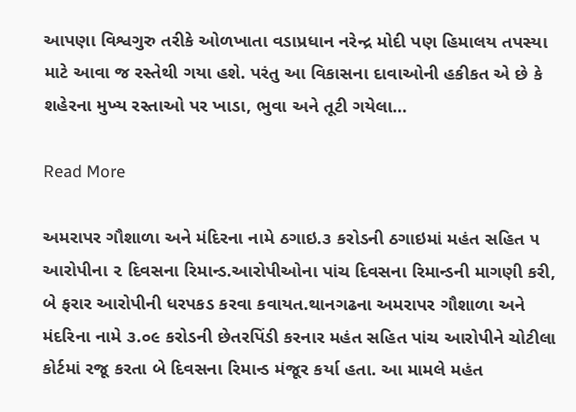આપણા વિશ્વગુરુ તરીકે ઓળખાતા વડાપ્રધાન નરેન્દ્ર મોદી પણ હિમાલય તપસ્યા માટે આવા જ રસ્તેથી ગયા હશે. પરંતુ આ વિકાસના દાવાઓની હકીકત એ છે કે શહેરના મુખ્ય રસ્તાઓ પર ખાડા, ભુવા અને તૂટી ગયેલા…

Read More

અમરાપર ગૌશાળા અને મંદિરના નામે ઠગાઇ.૩ કરોડની ઠગાઇમાં મહંત સહિત ૫ આરોપીના ૨ દિવસના રિમાન્ડ.આરોપીઓના પાંચ દિવસના રિમાન્ડની માગણી કરી, બે ફરાર આરોપીની ધરપકડ કરવા કવાયત.થાનગઢના અમરાપર ગૌશાળા અને મંદરિના નામે ૩.૦૯ કરોડની છેતરપિંડી કરનાર મહંત સહિત પાંચ આરોપીને ચોટીલા કોર્ટમાં રજૂ કરતા બે દિવસના રિમાન્ડ મંજૂર કર્યા હતા. આ મામલે મહંત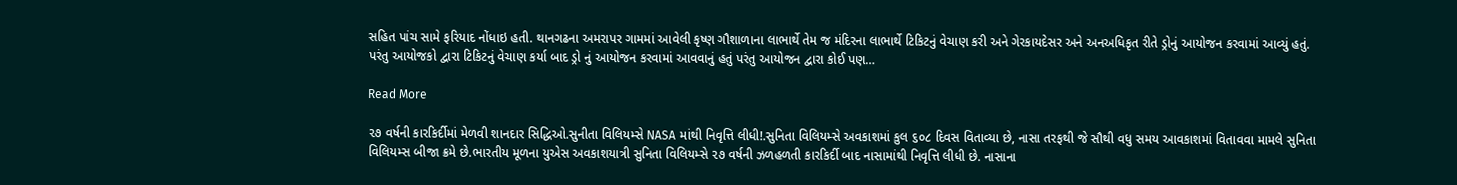સહિત પાંચ સામે ફરિયાદ નોંધાઇ હતી. થાનગઢના અમરાપર ગામમાં આવેલી કૃષ્ણ ગૌશાળાના લાભાર્થે તેમ જ મંદિરના લાભાર્થે ટિકિટનું વેચાણ કરી અને ગેરકાયદેસર અને અનઅધિકૃત રીતે ડ્રોનું આયોજન કરવામાં આવ્યું હતું. પરંતુ આયોજકો દ્વારા ટિકિટનું વેચાણ કર્યા બાદ ડ્રો નું આયોજન કરવામાં આવવાનું હતું પરંતુ આયોજન દ્વારા કોઈ પણ…

Read More

૨૭ વર્ષની કારકિર્દીમાં મેળવી શાનદાર સિદ્ધિઓ.સુનીતા વિલિયમ્સે NASA માંથી નિવૃત્તિ લીધી!.સુનિતા વિલિયમ્સે અવકાશમાં કુલ ૬૦૮ દિવસ વિતાવ્યા છે, નાસા તરફથી જે સૌથી વધુ સમય આવકાશમાં વિતાવવા મામલે સુનિતા વિલિયમ્સ બીજા ક્રમે છે.ભારતીય મૂળના યુએસ અવકાશયાત્રી સુનિતા વિલિયમ્સે ૨૭ વર્ષની ઝળહળતી કારકિર્દી બાદ નાસામાંથી નિવૃત્તિ લીધી છે. નાસાના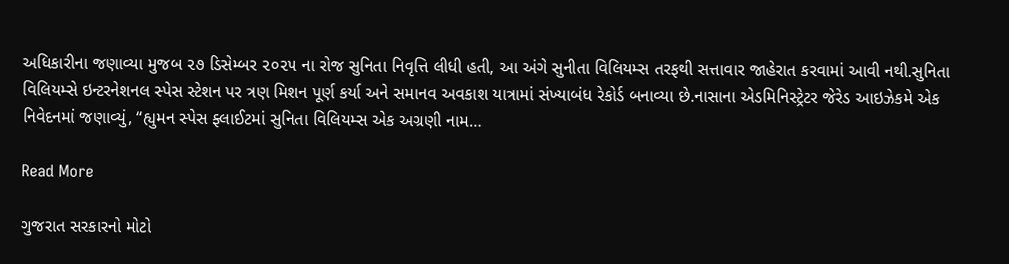અધિકારીના જણાવ્યા મુજબ ૨૭ ડિસેમ્બર ૨૦૨૫ ના રોજ સુનિતા નિવૃત્તિ લીધી હતી, આ અંગે સુનીતા વિલિયમ્સ તરફથી સત્તાવાર જાહેરાત કરવામાં આવી નથી.સુનિતા વિલિયમ્સે ઇન્ટરનેશનલ સ્પેસ સ્ટેશન પર ત્રણ મિશન પૂર્ણ કર્યા અને સમાનવ અવકાશ યાત્રામાં સંખ્યાબંધ રેકોર્ડ બનાવ્યા છે.નાસાના એડમિનિસ્ટ્રેટર જેરેડ આઇઝેકમે એક નિવેદનમાં જણાવ્યું, “હ્યુમન સ્પેસ ફ્લાઈટમાં સુનિતા વિલિયમ્સ એક અગ્રણી નામ…

Read More

ગુજરાત સરકારનો મોટો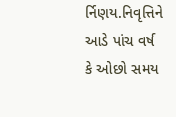ર્નિણય.નિવૃત્તિને આડે પાંચ વર્ષ કે ઓછો સમય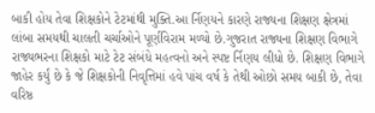બાકી હોય તેવા શિક્ષકોને ટેટમાંથી મુક્તિ.આ ર્નિણયને કારણે રાજ્યના શિક્ષણ ક્ષેત્રમાં લાંબા સમયથી ચાલતી ચર્ચાઓને પૂર્ણવિરામ મળ્યો છે.ગુજરાત રાજ્યના શિક્ષણ વિભાગે રાજ્યભરના શિક્ષકો માટે ટેટ સંબંધે મહત્વનો અને સ્પષ્ટ ર્નિણય લીધો છે. શિક્ષણ વિભાગે જાહેર કર્યું છે કે જે શિક્ષકોની નિવૃત્તિમાં હવે પાંચ વર્ષ કે તેથી ઓછો સમય બાકી છે, તેવા વરિષ્ઠ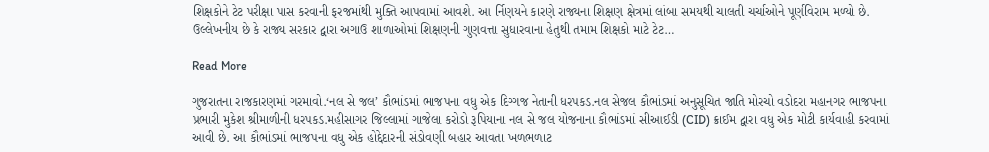શિક્ષકોને ટેટ પરીક્ષા પાસ કરવાની ફરજમાંથી મુક્તિ આપવામાં આવશે. આ ર્નિણયને કારણે રાજ્યના શિક્ષણ ક્ષેત્રમાં લાંબા સમયથી ચાલતી ચર્ચાઓને પૂર્ણવિરામ મળ્યો છે. ઉલ્લેખનીય છે કે રાજ્ય સરકાર દ્વારા અગાઉ શાળાઓમાં શિક્ષણની ગુણવત્તા સુધારવાના હેતુથી તમામ શિક્ષકો માટે ટેટ…

Read More

ગુજરાતના રાજકારણમાં ગરમાવો.‘નલ સે જલ’ કૌભાંડમાં ભાજપના વધુ એક દિગ્ગજ નેતાની ધરપકડ.નલ સેજલ કૌભાંડમાં અનુસૂચિત જાતિ મોરચો વડોદરા મહાનગર ભાજપના પ્રભારી મુકેશ શ્રીમાળીની ધરપકડ.મહીસાગર જિલ્લામાં ગાજેલા કરોડો રૂપિયાના નલ સે જલ યોજનાના કૌભાંડમાં સીઆઈડી (CID) ક્રાઈમ દ્વારા વધુ એક મોટી કાર્યવાહી કરવામાં આવી છે. આ કૌભાંડમાં ભાજપના વધુ એક હોદ્દેદારની સંડોવણી બહાર આવતા ખળભળાટ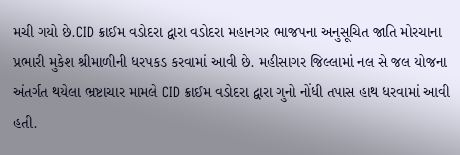મચી ગયો છે.CID ક્રાઈમ વડોદરા દ્વારા વડોદરા મહાનગર ભાજપના અનુસૂચિત જાતિ મોરચાના પ્રભારી મુકેશ શ્રીમાળીની ધરપકડ કરવામાં આવી છે. મહીસાગર જિલ્લામાં નલ સે જલ યોજના અંતર્ગત થયેલા ભ્રષ્ટાચાર મામલે CID ક્રાઈમ વડોદરા દ્વારા ગુનો નોંધી તપાસ હાથ ધરવામાં આવી હતી.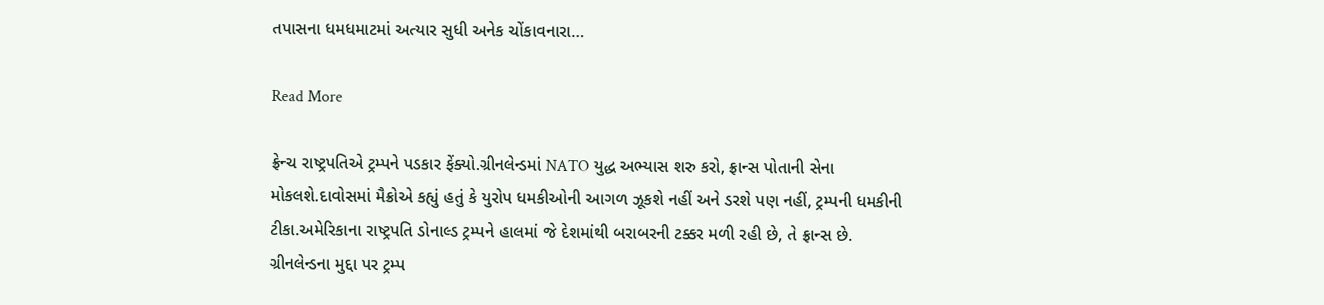તપાસના ધમધમાટમાં અત્યાર સુધી અનેક ચોંકાવનારા…

Read More

ફ્રેન્ચ રાષ્ટ્રપતિએ ટ્રમ્પને પડકાર ફેંક્યો.ગ્રીનલેન્ડમાં NATO યુદ્ધ અભ્યાસ શરુ કરો, ફ્રાન્સ પોતાની સેના મોકલશે.દાવોસમાં મૈક્રોએ કહ્યું હતું કે યુરોપ ધમકીઓની આગળ ઝૂકશે નહીં અને ડરશે પણ નહીં, ટ્રમ્પની ધમકીની ટીકા.અમેરિકાના રાષ્ટ્રપતિ ડોનાલ્ડ ટ્રમ્પને હાલમાં જે દેશમાંથી બરાબરની ટક્કર મળી રહી છે, તે ફ્રાન્સ છે. ગ્રીનલેન્ડના મુદ્દા પર ટ્રમ્પ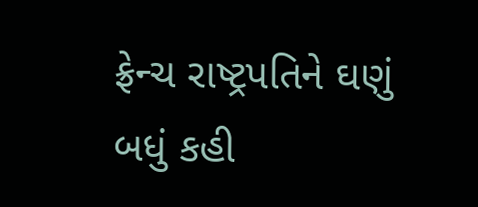ફ્રેન્ચ રાષ્ટ્રપતિને ઘણું બધું કહી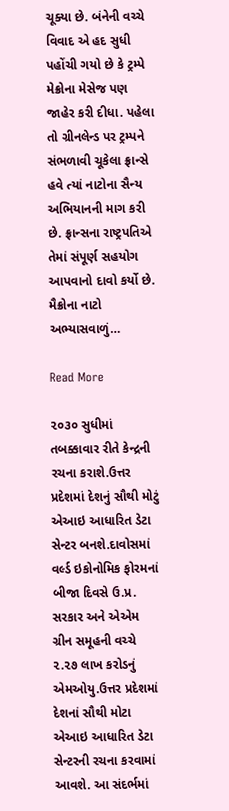ચૂક્યા છે. બંનેની વચ્ચે વિવાદ એ હદ સુધી પહોંચી ગયો છે કે ટ્રમ્પે મેક્રોના મેસેજ પણ જાહેર કરી દીધા. પહેલા તો ગ્રીનલેન્ડ પર ટ્રમ્પને સંભળાવી ચૂકેલા ફ્રાન્સે હવે ત્યાં નાટોના સૈન્ય અભિયાનની માગ કરી છે. ફ્રાન્સના રાષ્ટ્રપતિએ તેમાં સંપૂર્ણ સહયોગ આપવાનો દાવો કર્યો છે. મૈક્રોના નાટો અભ્યાસવાળું…

Read More

૨૦૩૦ સુધીમાં તબક્કાવાર રીતે કેન્દ્રની રચના કરાશે.ઉત્તર પ્રદેશમાં દેશનું સૌથી મોટું એઆઇ આધારિત ડેટા સેન્ટર બનશે.દાવોસમાં વર્લ્ડ ઇકોનોમિક ફોરમનાં બીજા દિવસે ઉ.પ્ર. સરકાર અને એએમ ગ્રીન સમૂહની વચ્ચે ૨.૨૭ લાખ કરોડનું એમઓયુ.ઉત્તર પ્રદેશમાં દેશનાં સૌથી મોટા એઆઇ આધારિત ડેટા સેન્ટરની રચના કરવામાં આવશે. આ સંદર્ભમાં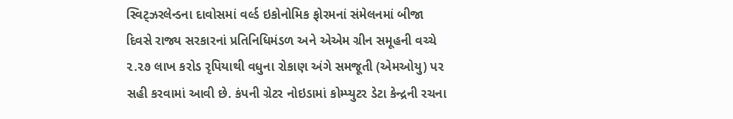સ્વિટ્ઝરલેન્ડના દાવોસમાં વર્લ્ડ ઇકોનોમિક ફોરમનાં સંમેલનમાં બીજા દિવસે રાજ્ય સરકારનાં પ્રતિનિધિમંડળ અને એએમ ગ્રીન સમૂહની વચ્ચે ૨.૨૭ લાખ કરોડ રૃપિયાથી વધુના રોકાણ અંગે સમજૂતી (એમઓયુ) પર સહી કરવામાં આવી છે. કંપની ગ્રેટર નોઇડામાં કોમ્પ્યુટર ડેટા કેન્દ્રની રચના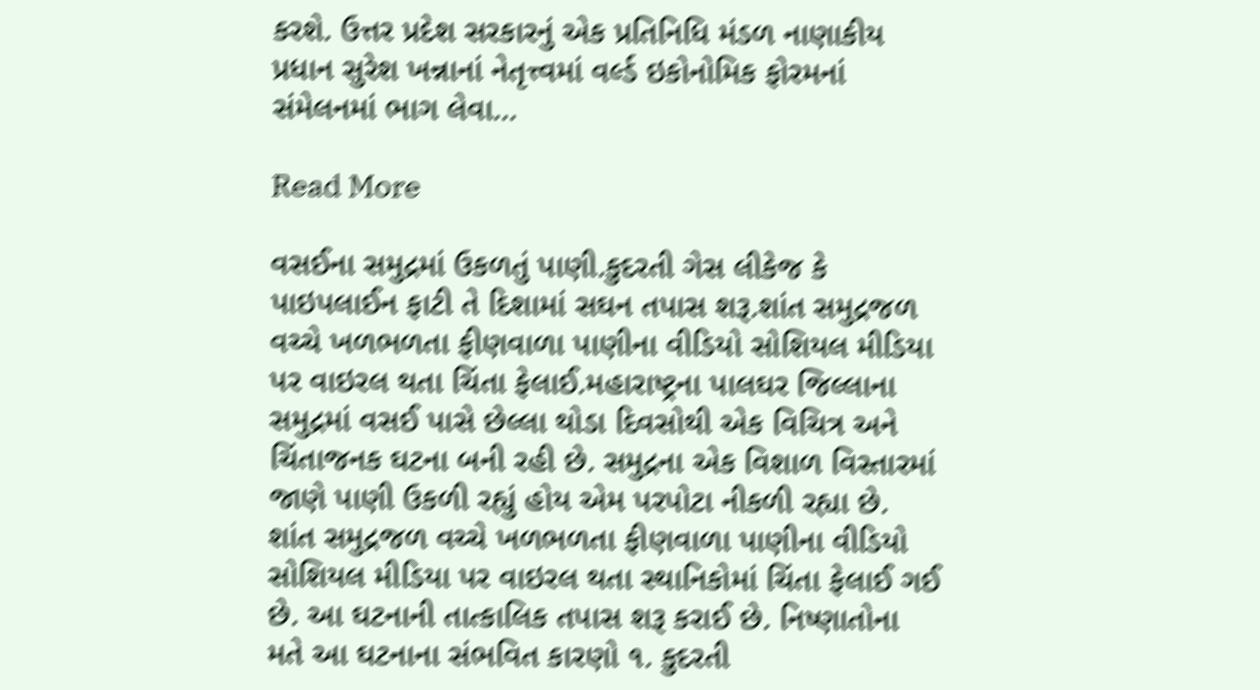કરશે. ઉત્તર પ્રદેશ સરકારનું એક પ્રતિનિધિ મંડળ નાણાકીય પ્રધાન સુરેશ ખન્નાનાં નેતૃત્ત્વમાં વર્લ્ડ ઇકોનોમિક ફોરમનાં સંમેલનમાં ભાગ લેવા…

Read More

વસઈના સમુદ્રમાં ઉકળતું પાણી.કુદરતી ગેસ લીકેજ કે પાઇપલાઈન ફાટી તે દિશામાં સઘન તપાસ શરૂ.શાંત સમુદ્રજળ વચ્ચે ખળભળતા ફીણવાળા પાણીના વીડિયો સોશિયલ મીડિયા પર વાઇરલ થતા ચિંતા ફેલાઈ.મહારાષ્ટ્રના પાલઘર જિલ્લાના સમુદ્રમાં વસઈ પાસે છેલ્લા થોડા દિવસોથી એક વિચિત્ર અને ચિંતાજનક ઘટના બની રહી છે. સમુદ્રના એક વિશાળ વિસ્તારમાં જાણે પાણી ઉકળી રહ્યું હોય એમ પરપોટા નીકળી રહ્યા છે. શાંત સમુદ્રજળ વચ્ચે ખળભળતા ફીણવાળા પાણીના વીડિયો સોશિયલ મીડિયા પર વાઇરલ થતા સ્થાનિકોમાં ચિંતા ફેલાઈ ગઈ છે. આ ઘટનાની તાત્કાલિક તપાસ શરૂ કરાઈ છે. નિષ્ણાતોના મતે આ ઘટનાના સંભવિત કારણો ૧. કુદરતી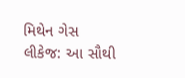મિથેન ગેસ લીકેજ: આ સૌથી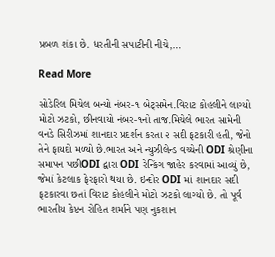પ્રબળ શંકા છે. ધરતીની સપાટીની નીચે,…

Read More

સોડેરિલ મિચેલ બન્યો નંબર-૧ બેટ્સમેન.વિરાટ કોહલીને લાગ્યો મોટો ઝટકો, છીનવાયો નંબર-૧નો તાજ.મિચેલે ભારત સામેની વનડે સિરીઝમાં શાનદાર પ્રદર્શન કરતા ૨ સદી ફટકારી હતી, જેનો તેને ફાયદો મળ્યો છે.ભારત અને ન્યુઝીલેન્ડ વચ્ચેની ODI શ્રેણીના સમાપન પછીODI દ્વારા ODI રેન્કિંગ જાહેર કરવામાં આવ્યું છે, જેમાં કેટલાક ફેરફારો થયા છે. ઇન્દોર ODI માં શાનદાર સદી ફટકારવા છતાં વિરાટ કોહલીને મોટો ઝટકો લાગ્યો છે. તો પૂર્વ ભારતીય કેપ્ટન રોહિત શર્માને પણ નુકશાન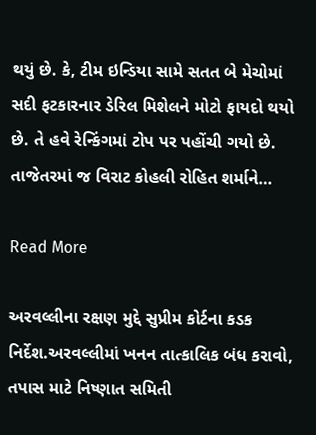થયું છે. કે, ટીમ ઇન્ડિયા સામે સતત બે મેચોમાં સદી ફટકારનાર ડેરિલ મિશેલને મોટો ફાયદો થયો છે. તે હવે રેન્કિંગમાં ટોપ પર પહોંચી ગયો છે. તાજેતરમાં જ વિરાટ કોહલી રોહિત શર્માને…

Read More

અરવલ્લીના રક્ષણ મુદ્દે સુપ્રીમ કોર્ટના કડક નિર્દેશ.અરવલ્લીમાં ખનન તાત્કાલિક બંધ કરાવો, તપાસ માટે નિષ્ણાત સમિતી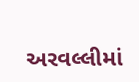અરવલ્લીમાં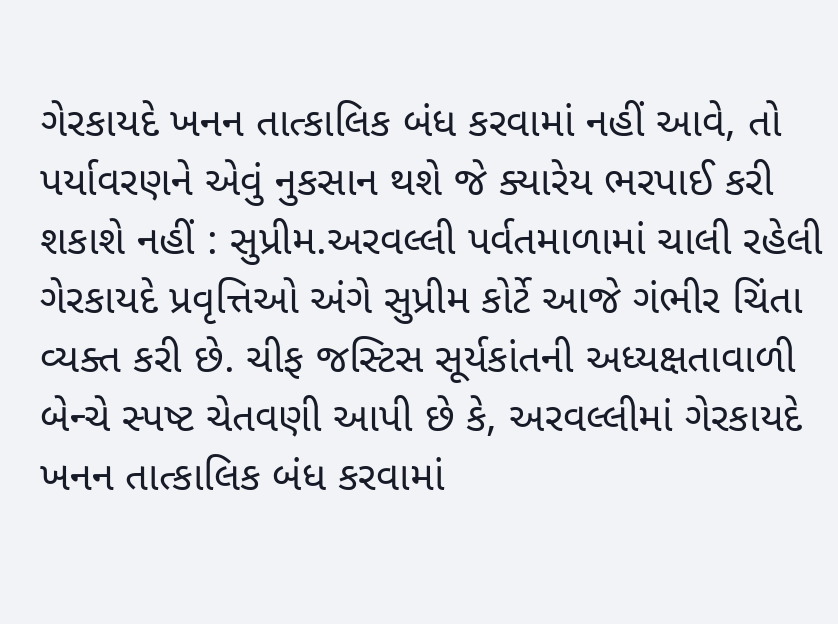ગેરકાયદે ખનન તાત્કાલિક બંધ કરવામાં નહીં આવે, તો પર્યાવરણને એવું નુકસાન થશે જે ક્યારેય ભરપાઈ કરી શકાશે નહીં : સુપ્રીમ.અરવલ્લી પર્વતમાળામાં ચાલી રહેલી ગેરકાયદે પ્રવૃત્તિઓ અંગે સુપ્રીમ કોર્ટે આજે ગંભીર ચિંતા વ્યક્ત કરી છે. ચીફ જસ્ટિસ સૂર્યકાંતની અધ્યક્ષતાવાળી બેન્ચે સ્પષ્ટ ચેતવણી આપી છે કે, અરવલ્લીમાં ગેરકાયદે ખનન તાત્કાલિક બંધ કરવામાં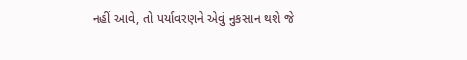નહીં આવે, તો પર્યાવરણને એવું નુકસાન થશે જે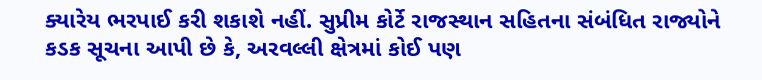ક્યારેય ભરપાઈ કરી શકાશે નહીં. સુપ્રીમ કોર્ટે રાજસ્થાન સહિતના સંબંધિત રાજ્યોને કડક સૂચના આપી છે કે, અરવલ્લી ક્ષેત્રમાં કોઈ પણ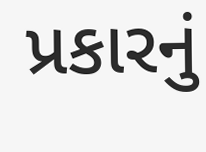પ્રકારનું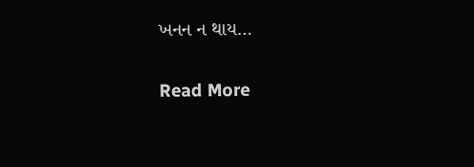ખનન ન થાય…

Read More